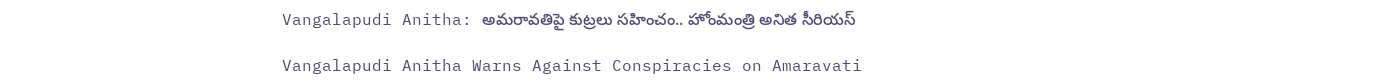Vangalapudi Anitha: అమరావతిపై కుట్రలు సహించం.. హోంమంత్రి అనిత సీరియస్

Vangalapudi Anitha Warns Against Conspiracies on Amaravati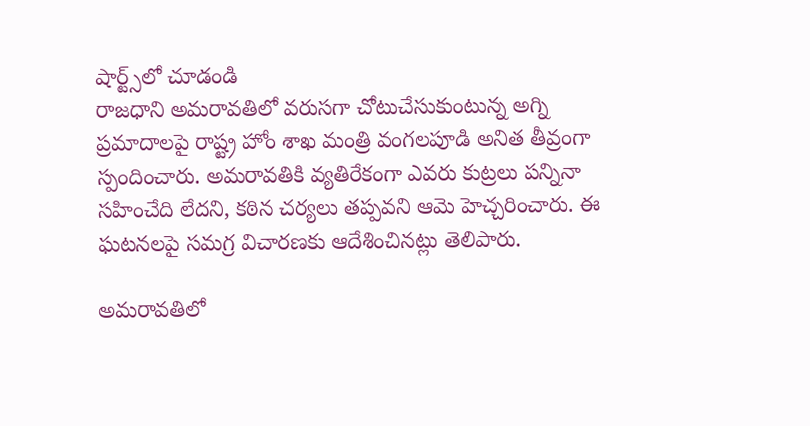షార్ట్స్‌లో చూడండి
రాజధాని అమరావతిలో వరుసగా చోటుచేసుకుంటున్న అగ్ని ప్రమాదాలపై రాష్ట్ర హోం శాఖ మంత్రి వంగలపూడి అనిత తీవ్రంగా స్పందించారు. అమరావతికి వ్యతిరేకంగా ఎవరు కుట్రలు పన్నినా సహించేది లేదని, కఠిన చర్యలు తప్పవని ఆమె హెచ్చరించారు. ఈ ఘటనలపై సమగ్ర విచారణకు ఆదేశించినట్లు తెలిపారు.

అమరావతిలో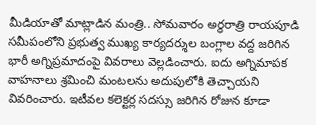మీడియాతో మాట్లాడిన మంత్రి.. సోమవారం అర్ధరాత్రి రాయపూడి సమీపంలోని ప్రభుత్వ ముఖ్య కార్యదర్శుల బంగ్లాల వద్ద జరిగిన భారీ అగ్నిప్రమాదంపై వివరాలు వెల్లడించారు. ఐదు అగ్నిమాపక వాహ‌నాలు శ్రమించి మంటలను అదుపులోకి తెచ్చాయని వివరించారు. ఇటీవల కలెక్టర్ల సదస్సు జరిగిన రోజున కూడా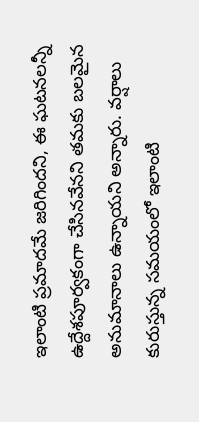ఇలాంటి ప్రమాదమే జరిగిందని, ఈ ఘటనలన్నీ ఉద్దేశపూర్వకంగా చేసినవేనని తమకు బలమైన అనుమానాలు ఉన్నాయని అన్నారు. వర్షాలు కురుస్తున్న సమయంలో ఇలాంటి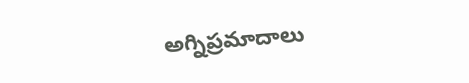అగ్నిప్రమాదాలు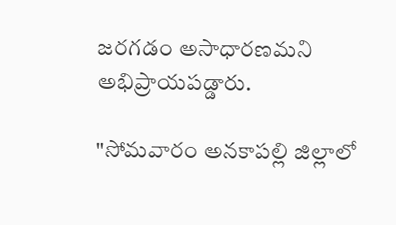జరగడం అసాధారణమని అభిప్రాయపడ్డారు.

"సోమవారం అనకాపల్లి జిల్లాలో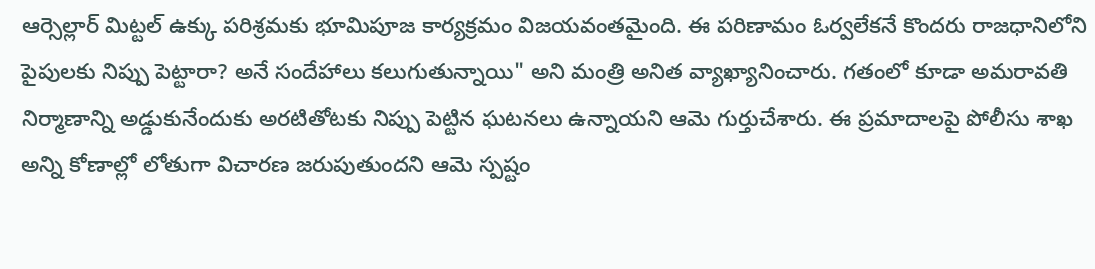ఆర్సెల్లార్ మిట్టల్ ఉక్కు పరిశ్రమకు భూమిపూజ కార్యక్రమం విజయవంతమైంది. ఈ పరిణామం ఓర్వలేకనే కొందరు రాజధానిలోని పైపులకు నిప్పు పెట్టారా? అనే సందేహాలు కలుగుతున్నాయి" అని మంత్రి అనిత వ్యాఖ్యానించారు. గతంలో కూడా అమరావతి నిర్మాణాన్ని అడ్డుకునేందుకు అరటితోటకు నిప్పు పెట్టిన ఘటనలు ఉన్నాయని ఆమె గుర్తుచేశారు. ఈ ప్రమాదాలపై పోలీసు శాఖ అన్ని కోణాల్లో లోతుగా విచారణ జరుపుతుందని ఆమె స్పష్టం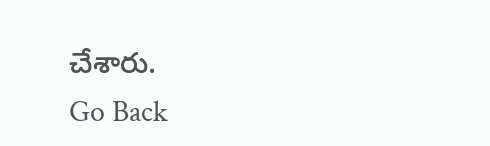చేశారు.
Go Back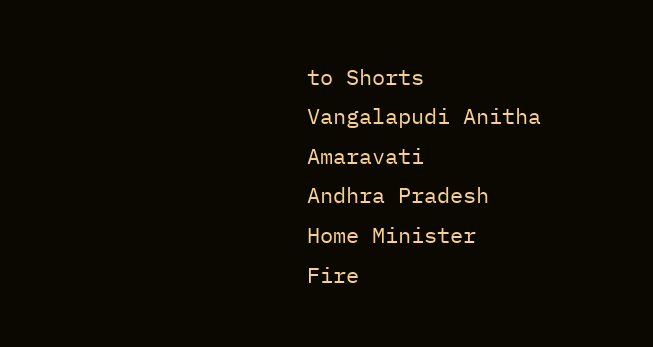to Shorts
Vangalapudi Anitha
Amaravati
Andhra Pradesh
Home Minister
Fire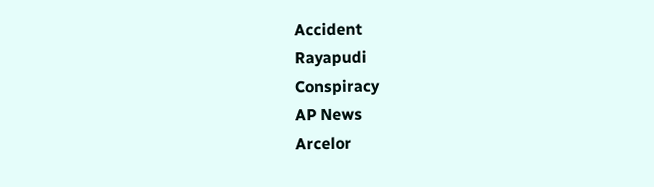Accident
Rayapudi
Conspiracy
AP News
Arcelor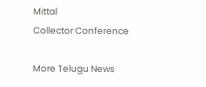Mittal
Collector Conference

More Telugu News